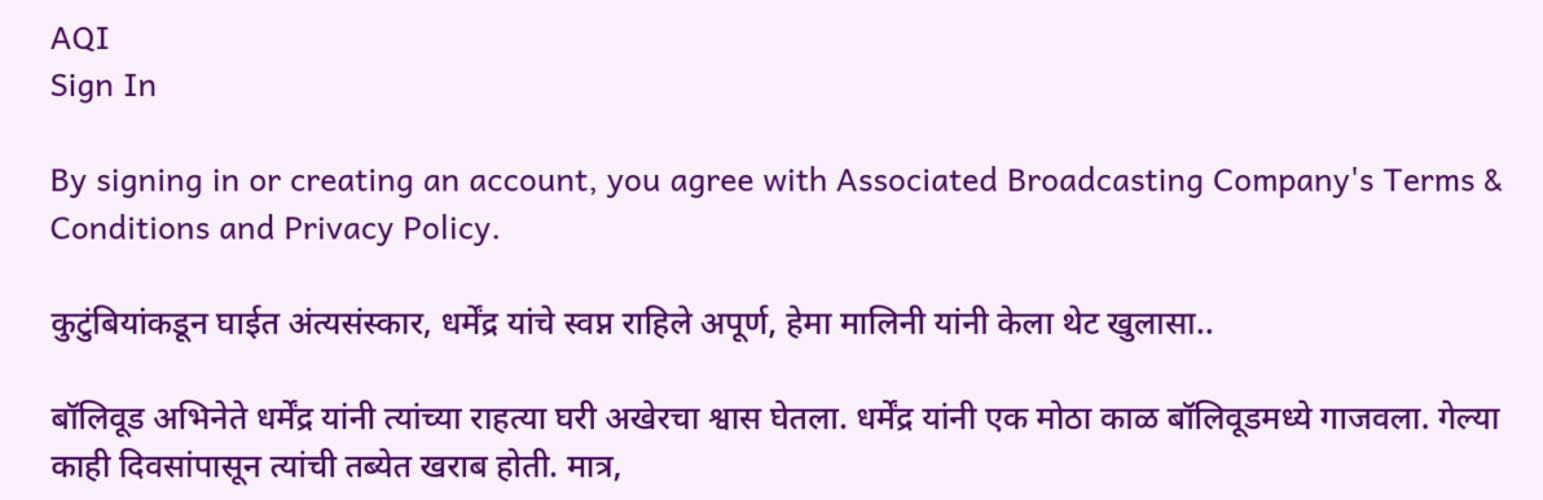AQI
Sign In

By signing in or creating an account, you agree with Associated Broadcasting Company's Terms & Conditions and Privacy Policy.

कुटुंबियांकडून घाईत अंत्यसंस्कार, धर्मेंद्र यांचे स्वप्न राहिले अपूर्ण, हेमा मालिनी यांनी केला थेट खुलासा..

बॉलिवूड अभिनेते धर्मेंद्र यांनी त्यांच्या राहत्या घरी अखेरचा श्वास घेतला. धर्मेंद्र यांनी एक मोठा काळ बॉलिवूडमध्ये गाजवला. गेल्या काही दिवसांपासून त्यांची तब्येत खराब होती. मात्र,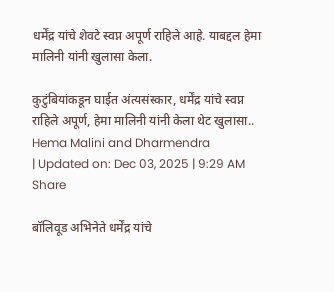धर्मेंद्र यांचे शेवटे स्वप्न अपूर्ण राहिले आहे. याबद्दल हेमा मालिनी यांनी खुलासा केला.

कुटुंबियांकडून घाईत अंत्यसंस्कार, धर्मेंद्र यांचे स्वप्न राहिले अपूर्ण, हेमा मालिनी यांनी केला थेट खुलासा..
Hema Malini and Dharmendra
| Updated on: Dec 03, 2025 | 9:29 AM
Share

बॉलिवूड अभिनेते धर्मेंद्र यांचे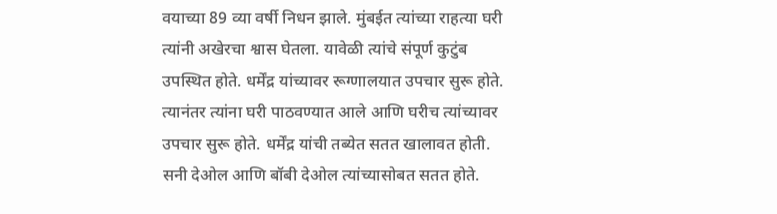वयाच्या 89 व्या वर्षी निधन झाले. मुंबईत त्यांच्या राहत्या घरी त्यांनी अखेरचा श्वास घेतला. यावेळी त्यांचे संपूर्ण कुटुंब उपस्थित होते. धर्मेंद्र यांच्यावर रूग्णालयात उपचार सुरू होते. त्यानंतर त्यांना घरी पाठवण्यात आले आणि घरीच त्यांच्यावर उपचार सुरू होते. धर्मेंद्र यांची तब्येत सतत खालावत होती. सनी देओल आणि बॉबी देओल त्यांच्यासोबत सतत होते.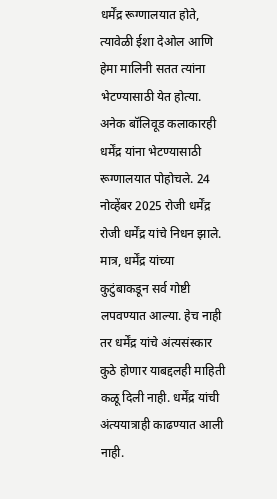धर्मेंद्र रूग्णालयात होते, त्यावेळी ईशा देओल आणि हेमा मालिनी सतत त्यांना भेटण्यासाठी येत होत्या. अनेक बॉलिवूड कलाकारही धर्मेंद्र यांना भेटण्यासाठी रूग्णालयात पोहोचले. 24 नोव्हेंबर 2025 रोजी धर्मेंद्र रोजी धर्मेंद्र यांचे निधन झाले. मात्र, धर्मेंद्र यांच्या कुटुंबाकडून सर्व गोष्टी लपवण्यात आल्या. हेच नाही तर धर्मेंद्र यांचे अंत्यसंस्कार कुठे होणार याबद्दलही माहिती कळू दिली नाही. धर्मेंद्र यांची अंत्ययात्राही काढण्यात आली नाही.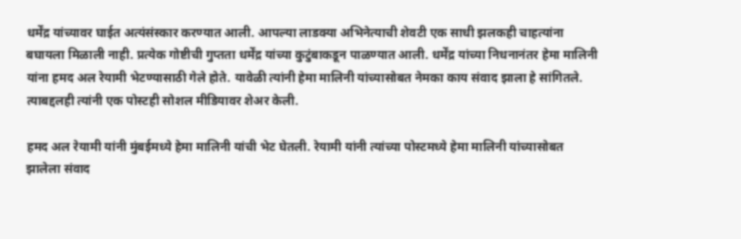धर्मेंद्र यांच्यावर घाईत अत्यंसंस्कार करण्यात आली. आपल्या लाडक्या अभिनेत्याची शेवटी एक साधी झलकही चाहत्यांना बघायला मिळाली नाही. प्रत्येक गोष्टीची गुप्तता धर्मेंद्र यांच्या कुटुंबाकडून पाळण्यात आली. धर्मेंद्र यांच्या निधनानंतर हेमा मालिनी यांना हमद अल रेयामी भेटण्यासाठी गेले होते. यावेळी त्यांनी हेमा मालिनी यांच्यासोबत नेमका काय संवाद झाला हे सांगितले. त्याबद्दलही त्यांनी एक पोस्टही सोशल मीडियावर शेअर केली.

हमद अल रेयामी यांनी मुंबईमध्ये हेमा मालिनी यांची भेट घेतली. रेयामी यांनी त्यांच्या पोस्टमध्ये हेमा मालिनी यांच्यासोबत झालेला संवाद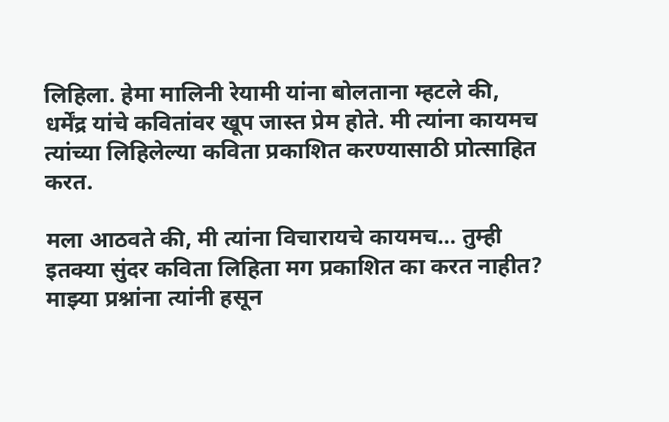लिहिला. हेमा मालिनी रेयामी यांना बोलताना म्हटले की, धर्मेंद्र यांचे कवितांवर खूप जास्त प्रेम होते. मी त्यांना कायमच त्यांच्या लिहिलेल्या कविता प्रकाशित करण्यासाठी प्रोत्साहित करत.

मला आठवते की, मी त्यांना विचारायचे कायमच… तुम्ही इतक्या सुंदर कविता लिहिता मग प्रकाशित का करत नाहीत? माझ्या प्रश्नांना त्यांनी हसून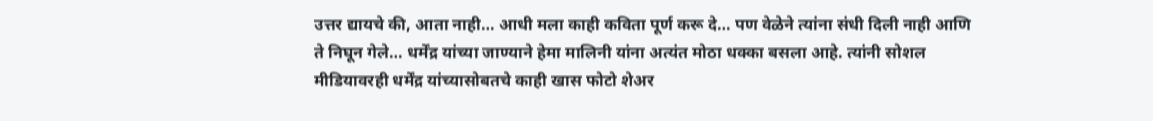उत्तर द्यायचे की, आता नाही… आधी मला काही कविता पूर्ण करू दे… पण वेळेने त्यांना संधी दिली नाही आणि ते निघून गेले… धर्मेंद्र यांच्या जाण्याने हेमा मालिनी यांना अत्यंत मोठा धक्का बसला आहे. त्यांनी सोशल मीडियावरही धर्मेंद्र यांच्यासोबतचे काही खास फोटो शेअर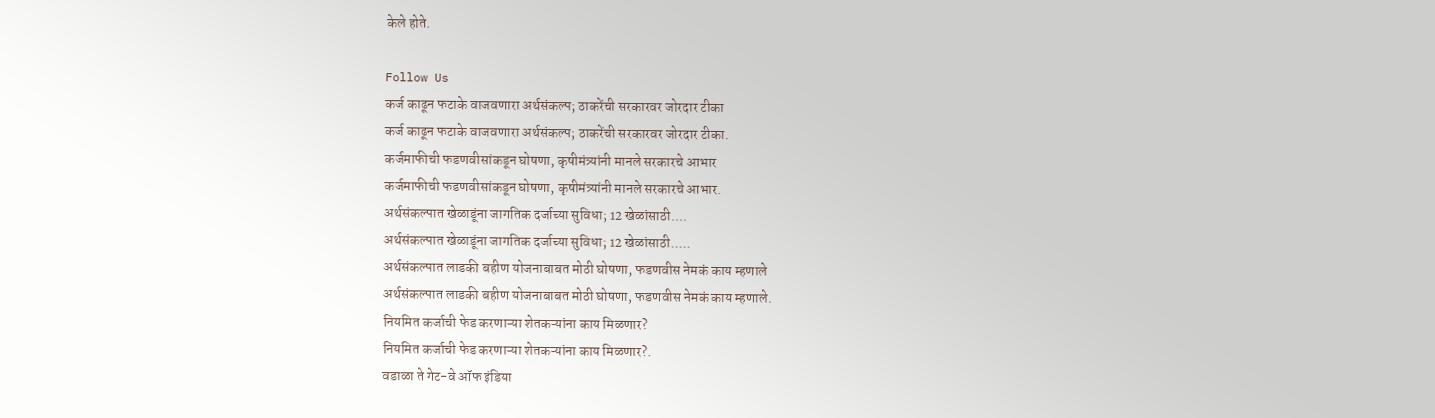केले होते.

Follow Us
कर्ज काढून फटाके वाजवणारा अर्थसंकल्प; ठाकरेंची सरकारवर जोरदार टीका
कर्ज काढून फटाके वाजवणारा अर्थसंकल्प; ठाकरेंची सरकारवर जोरदार टीका.
कर्जमाफीची फडणवीसांकडून घोषणा, कृषीमंत्र्यांनी मानले सरकारचे आभार
कर्जमाफीची फडणवीसांकडून घोषणा, कृषीमंत्र्यांनी मानले सरकारचे आभार.
अर्थसंकल्पात खेळाडूंना जागतिक दर्जाच्या सुविधा; 12 खेळांसाठी....
अर्थसंकल्पात खेळाडूंना जागतिक दर्जाच्या सुविधा; 12 खेळांसाठी.....
अर्थसंकल्पात लाडकी बहीण योजनाबाबत मोठी घोषणा, फडणवीस नेमकं काय म्हणाले
अर्थसंकल्पात लाडकी बहीण योजनाबाबत मोठी घोषणा, फडणवीस नेमकं काय म्हणाले.
नियमित कर्जाची फेड करणाऱ्या शेतकऱ्यांना काय मिळणार?
नियमित कर्जाची फेड करणाऱ्या शेतकऱ्यांना काय मिळणार?.
वडाळा ते गेट-वे ऑफ इंडिया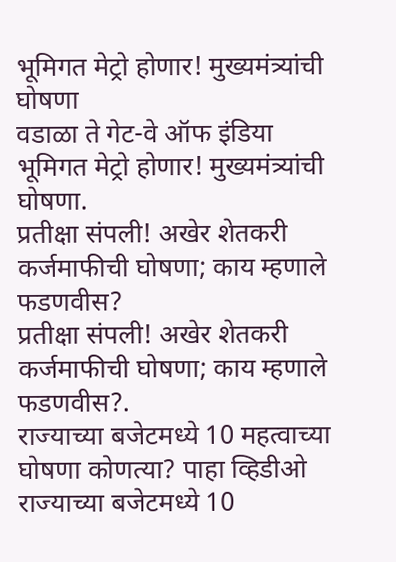भूमिगत मेट्रो होणार! मुख्यमंत्र्यांची घोषणा
वडाळा ते गेट-वे ऑफ इंडिया भूमिगत मेट्रो होणार! मुख्यमंत्र्यांची घोषणा.
प्रतीक्षा संपली! अखेर शेतकरी कर्जमाफीची घोषणा; काय म्हणाले फडणवीस?
प्रतीक्षा संपली! अखेर शेतकरी कर्जमाफीची घोषणा; काय म्हणाले फडणवीस?.
राज्याच्या बजेटमध्ये 10 महत्वाच्या घोषणा कोणत्या? पाहा व्हिडीओ
राज्याच्या बजेटमध्ये 10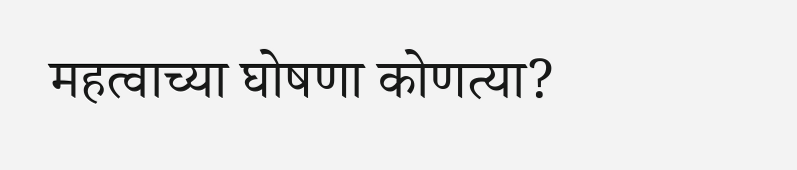महत्वाच्या घोषणा कोणत्या?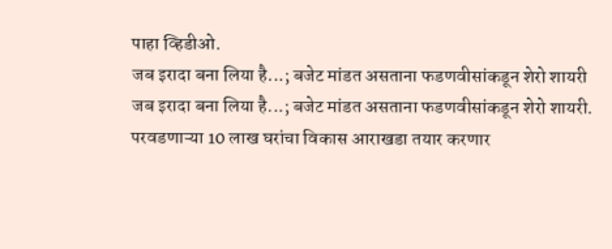पाहा व्हिडीओ.
जब इरादा बना लिया है...; बजेट मांडत असताना फडणवीसांकडून शेरो शायरी
जब इरादा बना लिया है...; बजेट मांडत असताना फडणवीसांकडून शेरो शायरी.
परवडणाऱ्या 10 लाख घरांचा विकास आराखडा तयार करणार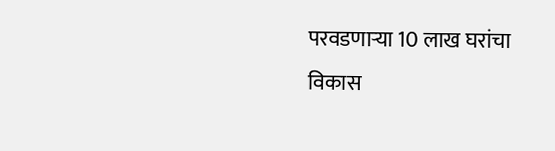परवडणाऱ्या 10 लाख घरांचा विकास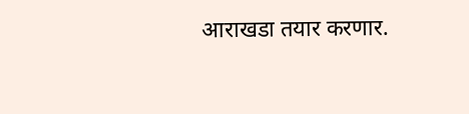आराखडा तयार करणार.